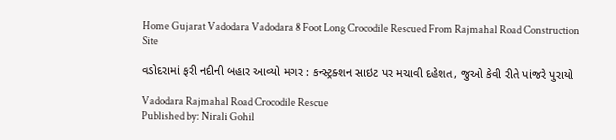Home Gujarat Vadodara Vadodara 8 Foot Long Crocodile Rescued From Rajmahal Road Construction Site

વડોદરામાં ફરી નદીની બહાર આવ્યો મગર : કન્સ્ટ્રક્શન સાઇટ પર મચાવી દહેશત, જુઓ કેવી રીતે પાંજરે પુરાયો

Vadodara Rajmahal Road Crocodile Rescue
Published by: Nirali Gohil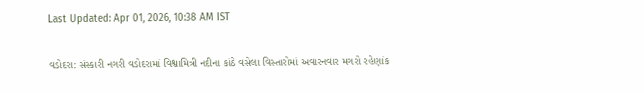Last Updated: Apr 01, 2026, 10:38 AM IST

વડોદરા: સંસ્કારી નગરી વડોદરામાં વિશ્વામિત્રી નદીના કાંઠે વસેલા વિસ્તારોમાં અવારનવાર મગરો રહેણાંક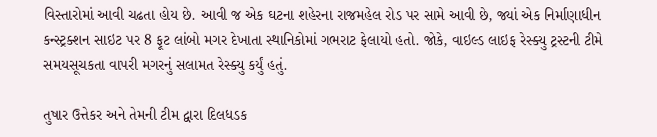વિસ્તારોમાં આવી ચઢતા હોય છે. આવી જ એક ઘટના શહેરના રાજમહેલ રોડ પર સામે આવી છે, જ્યાં એક નિર્માણાધીન કન્સ્ટ્રક્શન સાઇટ પર 8 ફૂટ લાંબો મગર દેખાતા સ્થાનિકોમાં ગભરાટ ફેલાયો હતો. જોકે, વાઇલ્ડ લાઇફ રેસ્ક્યુ ટ્રસ્ટની ટીમે સમયસૂચકતા વાપરી મગરનું સલામત રેસ્ક્યુ કર્યું હતું.

તુષાર ઉત્તેકર અને તેમની ટીમ દ્વારા દિલધડક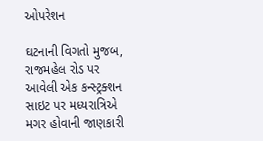ઓપરેશન

ઘટનાની વિગતો મુજબ, રાજમહેલ રોડ પર આવેલી એક કન્સ્ટ્રક્શન સાઇટ પર મધ્યરાત્રિએ મગર હોવાની જાણકારી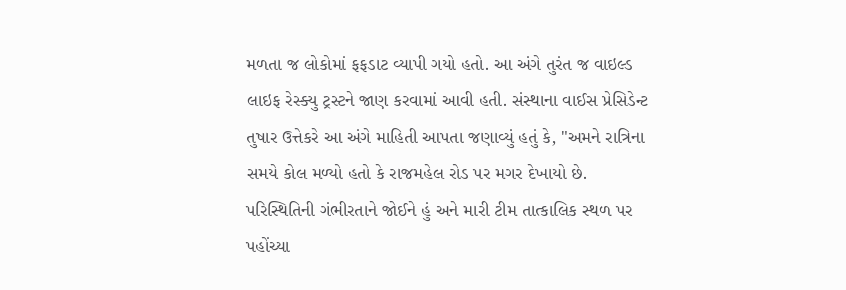મળતા જ લોકોમાં ફફડાટ વ્યાપી ગયો હતો. આ અંગે તુરંત જ વાઇલ્ડ લાઇફ રેસ્ક્યુ ટ્રસ્ટને જાણ કરવામાં આવી હતી. સંસ્થાના વાઈસ પ્રેસિડેન્ટ તુષાર ઉત્તેકરે આ અંગે માહિતી આપતા જણાવ્યું હતું કે, "અમને રાત્રિના સમયે કોલ મળ્યો હતો કે રાજમહેલ રોડ પર મગર દેખાયો છે. પરિસ્થિતિની ગંભીરતાને જોઈને હું અને મારી ટીમ તાત્કાલિક સ્થળ પર પહોંચ્યા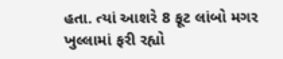હતા. ત્યાં આશરે 8 ફૂટ લાંબો મગર ખુલ્લામાં ફરી રહ્યો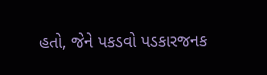હતો, જેને પકડવો પડકારજનક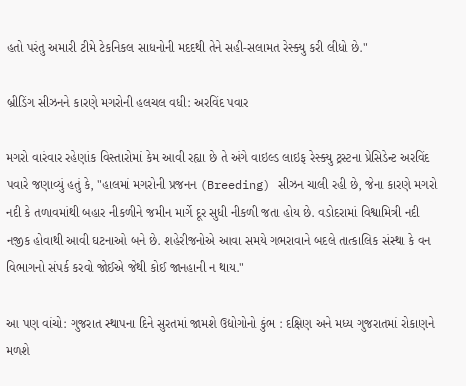હતો પરંતુ અમારી ટીમે ટેકનિકલ સાધનોની મદદથી તેને સહી-સલામત રેસ્ક્યુ કરી લીધો છે."

બ્રીડિંગ સીઝનને કારણે મગરોની હલચલ વધી: અરવિંદ પવાર

મગરો વારંવાર રહેણાંક વિસ્તારોમાં કેમ આવી રહ્યા છે તે અંગે વાઇલ્ડ લાઇફ રેસ્ક્યુ ટ્રસ્ટના પ્રેસિડેન્ટ અરવિંદ પવારે જણાવ્યું હતું કે, "હાલમાં મગરોની પ્રજનન (Breeding) સીઝન ચાલી રહી છે, જેના કારણે મગરો નદી કે તળાવમાંથી બહાર નીકળીને જમીન માર્ગે દૂર સુધી નીકળી જતા હોય છે. વડોદરામાં વિશ્વામિત્રી નદી નજીક હોવાથી આવી ઘટનાઓ બને છે. શહેરીજનોએ આવા સમયે ગભરાવાને બદલે તાત્કાલિક સંસ્થા કે વન વિભાગનો સંપર્ક કરવો જોઈએ જેથી કોઈ જાનહાની ન થાય."

આ પણ વાંચો: ગુજરાત સ્થાપના દિને સુરતમાં જામશે ઉદ્યોગોનો કુંભ : દક્ષિણ અને મધ્ય ગુજરાતમાં રોકાણને મળશે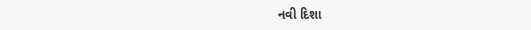નવી દિશા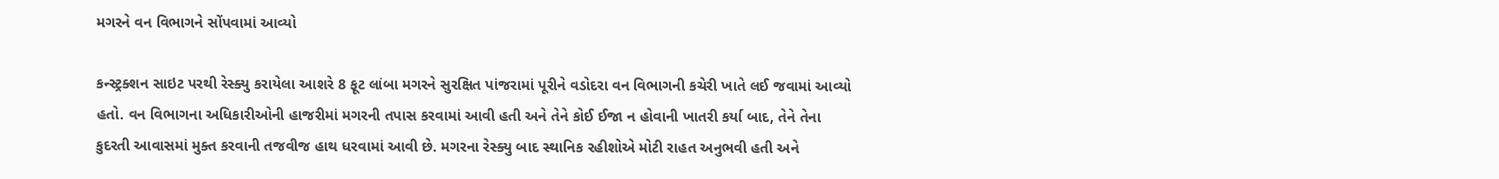મગરને વન વિભાગને સોંપવામાં આવ્યો

કન્સ્ટ્રક્શન સાઇટ પરથી રેસ્ક્યુ કરાયેલા આશરે 8 ફૂટ લાંબા મગરને સુરક્ષિત પાંજરામાં પૂરીને વડોદરા વન વિભાગની કચેરી ખાતે લઈ જવામાં આવ્યો હતો. વન વિભાગના અધિકારીઓની હાજરીમાં મગરની તપાસ કરવામાં આવી હતી અને તેને કોઈ ઈજા ન હોવાની ખાતરી કર્યા બાદ, તેને તેના કુદરતી આવાસમાં મુક્ત કરવાની તજવીજ હાથ ધરવામાં આવી છે. મગરના રેસ્ક્યુ બાદ સ્થાનિક રહીશોએ મોટી રાહત અનુભવી હતી અને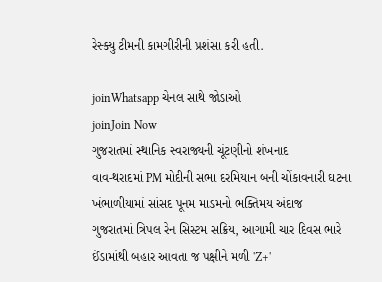રેસ્ક્યુ ટીમની કામગીરીની પ્રશંસા કરી હતી.

joinWhatsapp ચેનલ સાથે જોડાઓ
joinJoin Now
ગુજરાતમાં સ્થાનિક સ્વરાજ્યની ચૂંટણીનો શંખનાદ
વાવ-થરાદમાં PM મોદીની સભા દરમિયાન બની ચોંકાવનારી ઘટના
ખંભાળીયામાં સાંસદ પૂનમ માડમનો ભક્તિમય અંદાજ
ગુજરાતમાં ત્રિપલ રેન સિસ્ટમ સક્રિય, આગામી ચાર દિવસ ભારે
ઈંડામાંથી બહાર આવતા જ પક્ષીને મળી 'Z+'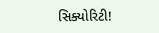સિક્યોરિટી!